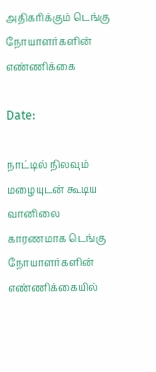அதிகரிக்கும் டெங்கு நோயாளர்களின் எண்ணிக்கை

Date:

நாட்டில் நிலவும் மழையுடன் கூடிய வானிலை காரணமாக டெங்கு நோயாளர்களின் எண்ணிக்கையில்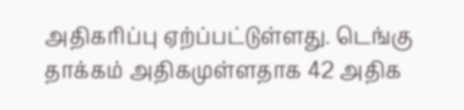அதிகரிப்பு ஏற்ப்பட்டுள்ளது. டெங்கு தாக்கம் அதிகமுள்ளதாக 42 அதிக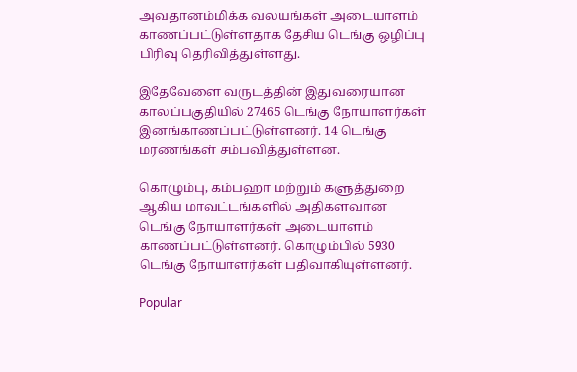அவதானம்மிக்க வலயங்கள் அடையாளம் காணப்பட்டுள்ளதாக தேசிய டெங்கு ஒழிப்பு பிரிவு தெரிவித்துள்ளது.

இதேவேளை வருடத்தின் இதுவரையான காலப்பகுதியில் 27465 டெங்கு நோயாளர்கள் இனங்காணப்பட்டுள்ளனர். 14 டெங்கு மரணங்கள் சம்பவித்துள்ளன.

கொழும்பு, கம்பஹா மற்றும் களுத்துறை ஆகிய மாவட்டங்களில் அதிகளவான டெங்கு நோயாளர்கள் அடையாளம் காணப்பட்டுள்ளனர். கொழும்பில் 5930 டெங்கு நோயாளர்கள் பதிவாகியுள்ளனர்.

Popular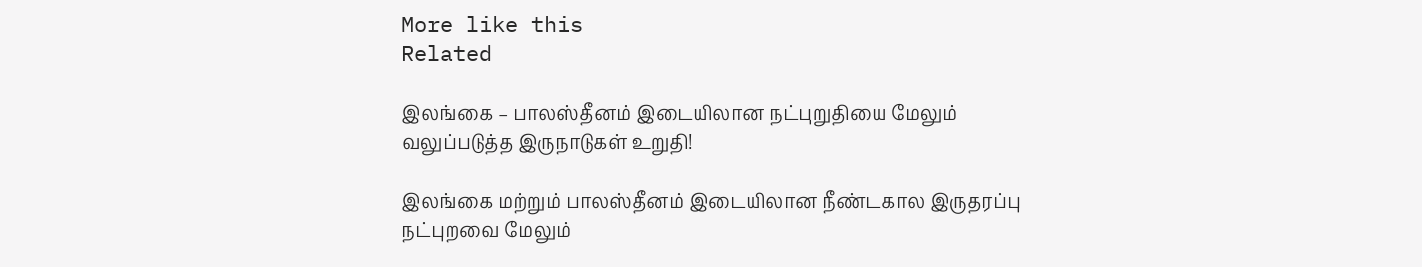More like this
Related

இலங்கை – பாலஸ்தீனம் இடையிலான நட்புறுதியை மேலும் வலுப்படுத்த இருநாடுகள் உறுதி!

இலங்கை மற்றும் பாலஸ்தீனம் இடையிலான நீண்டகால இருதரப்பு நட்புறவை மேலும்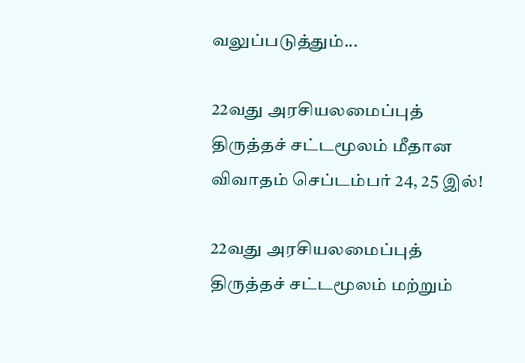வலுப்படுத்தும்...

22வது அரசியலமைப்புத் திருத்தச் சட்டமூலம் மீதான விவாதம் செப்டம்பர் 24, 25 இல்!

22வது அரசியலமைப்புத் திருத்தச் சட்டமூலம் மற்றும்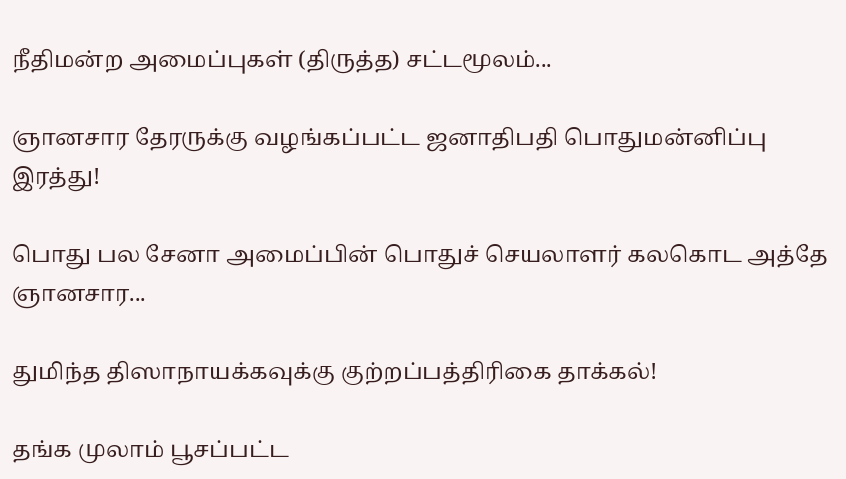நீதிமன்ற அமைப்புகள் (திருத்த) சட்டமூலம்...

ஞானசார தேரருக்கு வழங்கப்பட்ட ஜனாதிபதி பொதுமன்னிப்பு இரத்து!

பொது பல சேனா அமைப்பின் பொதுச் செயலாளர் கலகொட அத்தே ஞானசார...

துமிந்த திஸாநாயக்கவுக்கு குற்றப்பத்திரிகை தாக்கல்!

தங்க முலாம் பூசப்பட்ட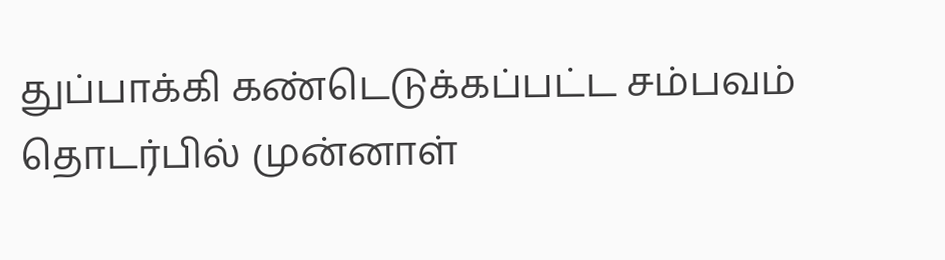துப்பாக்கி கண்டெடுக்கப்பட்ட சம்பவம் தொடர்பில் முன்னாள்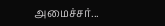அமைச்சர்...